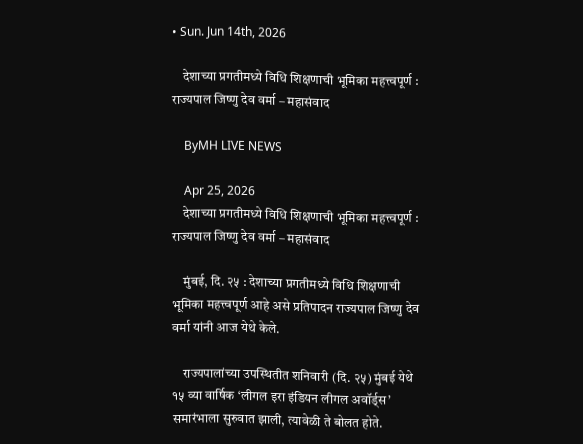• Sun. Jun 14th, 2026

    देशाच्या प्रगतीमध्ये विधि शिक्षणाची भूमिका महत्त्वपूर्ण : राज्यपाल जिष्णु देव वर्मा – महासंवाद

    ByMH LIVE NEWS

    Apr 25, 2026
    देशाच्या प्रगतीमध्ये विधि शिक्षणाची भूमिका महत्त्वपूर्ण : राज्यपाल जिष्णु देव वर्मा – महासंवाद

    मुंबई, दि. २५ : देशाच्या प्रगतीमध्ये विधि शिक्षणाची भूमिका महत्त्वपूर्ण आहे असे प्रतिपादन राज्यपाल जिष्णु देव वर्मा यांनी आज येथे केले.

    राज्यपालांच्या उपस्थितीत शनिवारी (दि. २५) मुंबई येथे १५ व्या वार्षिक ‘लीगल इरा इंडियन लीगल अवॉर्ड्स’ समारंभाला सुरुवात झाली, त्यावेळी ते बोलत होते.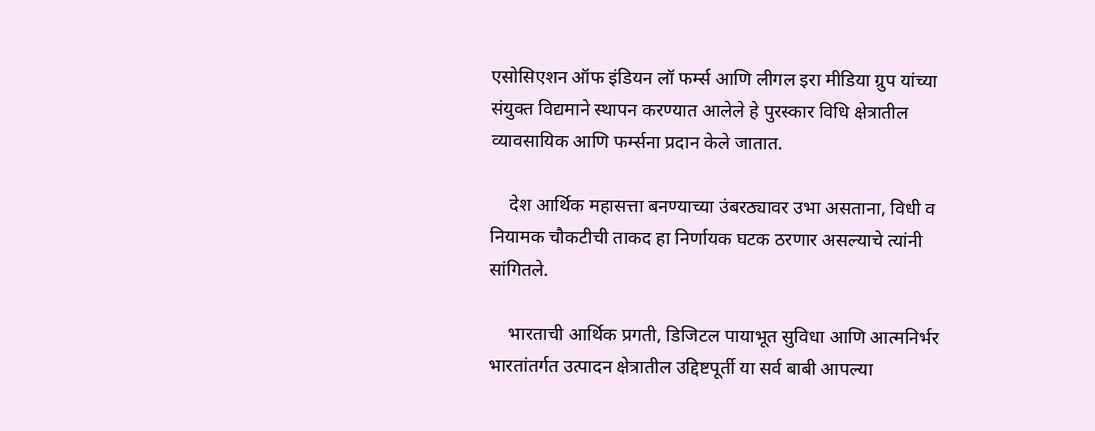एसोसिएशन ऑफ इंडियन लॉ फर्म्स आणि लीगल इरा मीडिया ग्रुप यांच्या संयुक्त विद्यमाने स्थापन करण्यात आलेले हे पुरस्कार विधि क्षेत्रातील व्यावसायिक आणि फर्म्सना प्रदान केले जातात.

    देश आर्थिक महासत्ता बनण्याच्या उंबरठ्यावर उभा असताना, विधी व नियामक चौकटीची ताकद हा निर्णायक घटक ठरणार असल्याचे त्यांनी सांगितले.

    भारताची आर्थिक प्रगती, डिजिटल पायाभूत सुविधा आणि आत्मनिर्भर भारतांतर्गत उत्पादन क्षेत्रातील उद्दिष्टपूर्ती या सर्व बाबी आपल्या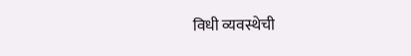विधी व्यवस्थेची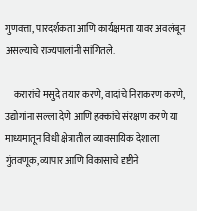गुणवत्ता, पारदर्शकता आणि कार्यक्षमता यावर अवलंबून असल्याचे राज्यपालांनी सांगितले.

    करारांचे मसुदे तयार करणे, वादांचे निराकरण करणे, उद्योगांना सल्ला देणे आणि हक्कांचे संरक्षण करणे या माध्यमातून विधी क्षेत्रातील व्यावसायिक देशाला गुंतवणूक, व्यापार आणि विकासाचे दृष्टीने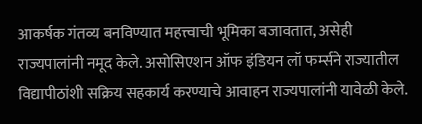आकर्षक गंतव्य बनविण्यात महत्त्वाची भूमिका बजावतात, असेही राज्यपालांनी नमूद केले. असोसिएशन ऑफ इंडियन लॉ फर्म्सने राज्यातील विद्यापीठांशी सक्रिय सहकार्य करण्याचे आवाहन राज्यपालांनी यावेळी केले.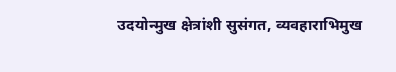उदयोन्मुख क्षेत्रांशी सुसंगत, व्यवहाराभिमुख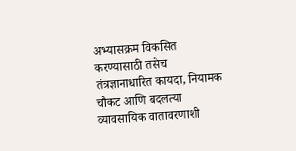अभ्यासक्रम विकसित करण्यासाठी तसेच तंत्रज्ञानाधारित कायदा, नियामक चौकट आणि बदलत्या व्यावसायिक वातावरणाशी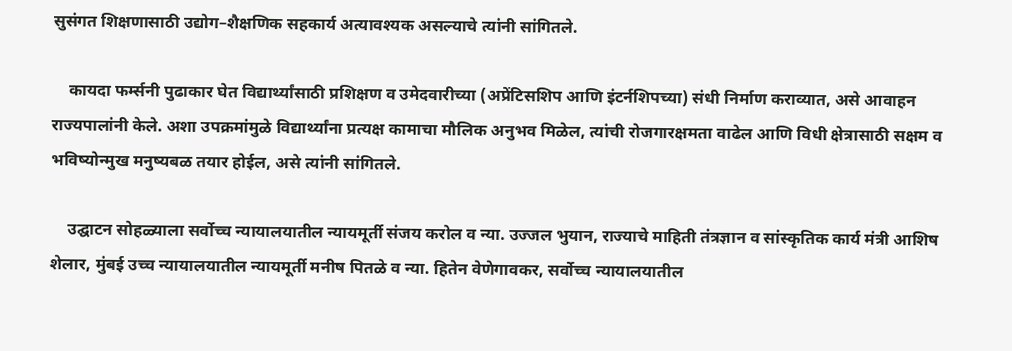सुसंगत शिक्षणासाठी उद्योग–शैक्षणिक सहकार्य अत्यावश्यक असल्याचे त्यांनी सांगितले.

    कायदा फर्म्सनी पुढाकार घेत विद्यार्थ्यांसाठी प्रशिक्षण व उमेदवारीच्या (अप्रेंटिसशिप आणि इंटर्नशिपच्या) संधी निर्माण कराव्यात, असे आवाहन राज्यपालांनी केले. अशा उपक्रमांमुळे विद्यार्थ्यांना प्रत्यक्ष कामाचा मौलिक अनुभव मिळेल, त्यांची रोजगारक्षमता वाढेल आणि विधी क्षेत्रासाठी सक्षम व भविष्योन्मुख मनुष्यबळ तयार होईल, असे त्यांनी सांगितले.

    उद्घाटन सोहळ्याला सर्वोच्च न्यायालयातील न्यायमूर्ती संजय करोल व न्या. उज्जल भुयान, राज्याचे माहिती तंत्रज्ञान व सांस्कृतिक कार्य मंत्री आशिष शेलार, मुंबई उच्च न्यायालयातील न्यायमूर्ती मनीष पितळे व न्या. हितेन वेणेगावकर, सर्वोच्च न्यायालयातील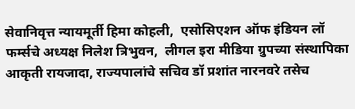सेवानिवृत्त न्यायमूर्ती हिमा कोहली,  एसोसिएशन ऑफ इंडियन लॉ फर्म्सचे अध्यक्ष निलेश त्रिभुवन,  लीगल इरा मीडिया ग्रुपच्या संस्थापिका आकृती रायजादा, राज्यपालांचे सचिव डॉ प्रशांत नारनवरे तसेच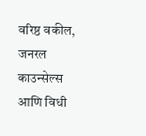वरिष्ठ वकील, जनरल काउन्सेल्स आणि विधी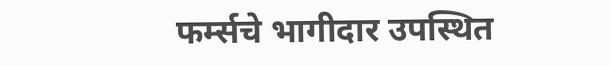फर्म्सचे भागीदार उपस्थित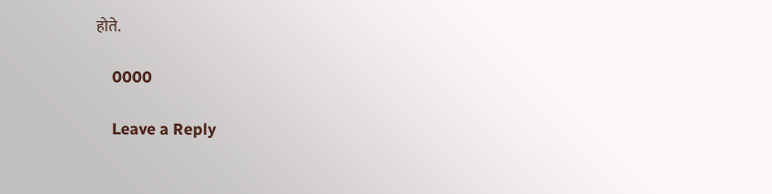होते.

    0000

    Leave a Reply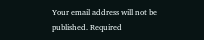Your email address will not be published. Required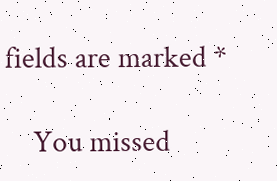fields are marked *

    You missed